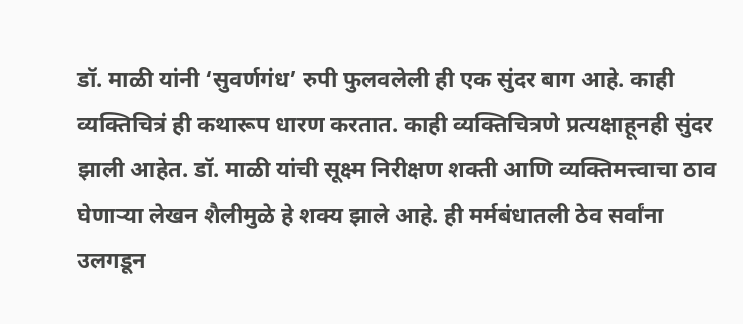डॉ. माळी यांनी ‘सुवर्णगंध’ रुपी फुलवलेली ही एक सुंदर बाग आहे. काही व्यक्तिचित्रं ही कथारूप धारण करतात. काही व्यक्तिचित्रणे प्रत्यक्षाहूनही सुंदर झाली आहेत. डॉ. माळी यांची सूक्ष्म निरीक्षण शक्ती आणि व्यक्तिमत्त्वाचा ठाव घेणाऱ्या लेखन शैलीमुळे हे शक्य झाले आहे. ही मर्मबंधातली ठेव सर्वांना उलगडून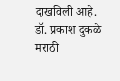दाखविली आहे.
डॉ. प्रकाश दुकळे
मराठी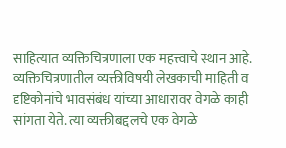साहित्यात व्यक्तिचित्रणाला एक महत्त्वाचे स्थान आहे. व्यक्तिचित्रणातील व्यक्तीविषयी लेखकाची माहिती व दृष्टिकोनांचे भावसंबंध यांच्या आधारावर वेगळे काही सांगता येते. त्या व्यक्तीबद्दलचे एक वेगळे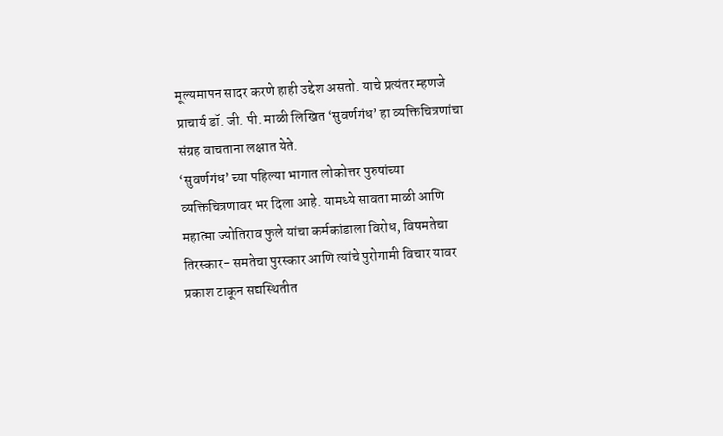मूल्यमापन सादर करणे हाही उद्देश असतो. याचे प्रत्यंतर म्हणजे प्राचार्य डॉ. जी. पी. माळी लिखित ‘सुवर्णगंध’ हा व्यक्तिचित्रणांचा संग्रह वाचताना लक्षात येते.
‘सुवर्णगंध’ च्या पहिल्या भागात लोकोत्तर पुरुषांच्या व्यक्तिचित्रणावर भर दिला आहे. यामध्ये सावता माळी आणि महात्मा ज्योतिराव फुले यांचा कर्मकांडाला विरोध, विषमतेचा तिरस्कार- समतेचा पुरस्कार आणि त्यांचे पुरोगामी विचार यावर प्रकाश टाकून सद्यस्थितीत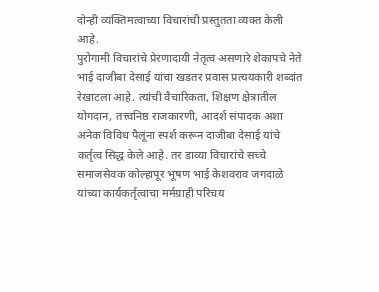दोन्ही व्यक्तिमत्वाच्या विचारांची प्रस्तुतता व्यक्त केली आहे.
पुरोगामी विचारांचे प्रेरणादायी नेतृत्व असणारे शेकापचे नेते भाई दाजीबा देसाई यांचा खडतर प्रवास प्रत्ययकारी शब्दांत रेखाटला आहे. त्यांची वैचारिकता, शिक्षण क्षेत्रातील योगदान, तत्त्वनिष्ठ राजकारणी, आदर्श संपादक अशा अनेक विविध पैलूंना स्पर्श करून दाजीबा देसाई यांचे कर्तृत्व सिद्ध केले आहे. तर डाव्या विचारांचे सच्चे समाजसेवक कोल्हापूर भूषण भाई केशवराव जगदाळे यांच्या कार्यकर्तृत्वाचा मर्मग्राही परिचय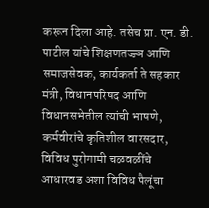करून दिला आहे. तसेच प्रा. एन. डी. पाटील यांचे शिक्षणतज्ज्ञ आणि समाजसेवक, कार्यकर्ता ते सहकार मंत्री, विधानपरिषद आणि विधानसभेतील त्यांची भाषणे, कर्मवीरांचे कृतिशील वारसदार, विविध पुरोगामी चळवळींचे आधारवड अशा विविध पैलूंचा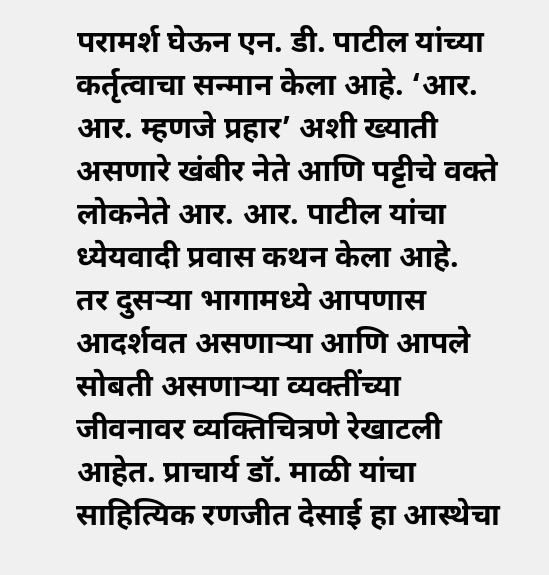परामर्श घेऊन एन. डी. पाटील यांच्या कर्तृत्वाचा सन्मान केला आहे. ‘आर. आर. म्हणजे प्रहार’ अशी ख्याती असणारे खंबीर नेते आणि पट्टीचे वक्ते लोकनेते आर. आर. पाटील यांचा ध्येयवादी प्रवास कथन केला आहे.
तर दुसऱ्या भागामध्ये आपणास आदर्शवत असणाऱ्या आणि आपले सोबती असणाऱ्या व्यक्तींच्या जीवनावर व्यक्तिचित्रणे रेखाटली आहेत. प्राचार्य डॉ. माळी यांचा साहित्यिक रणजीत देसाई हा आस्थेचा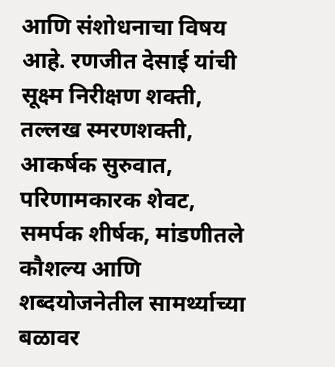आणि संशोधनाचा विषय आहे. रणजीत देसाई यांची सूक्ष्म निरीक्षण शक्ती, तल्लख स्मरणशक्ती, आकर्षक सुरुवात, परिणामकारक शेवट, समर्पक शीर्षक, मांडणीतले कौशल्य आणि शब्दयोजनेतील सामर्थ्याच्या बळावर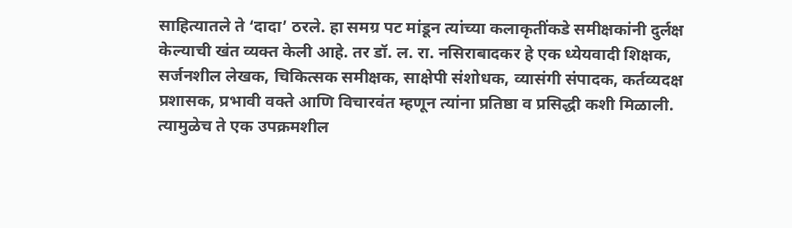साहित्यातले ते ‘दादा’ ठरले. हा समग्र पट मांडून त्यांच्या कलाकृतींकडे समीक्षकांनी दुर्लक्ष केल्याची खंत व्यक्त केली आहे. तर डॉ. ल. रा. नसिराबादकर हे एक ध्येयवादी शिक्षक, सर्जनशील लेखक, चिकित्सक समीक्षक, साक्षेपी संशोधक, व्यासंगी संपादक, कर्तव्यदक्ष प्रशासक, प्रभावी वक्ते आणि विचारवंत म्हणून त्यांना प्रतिष्ठा व प्रसिद्धी कशी मिळाली. त्यामुळेच ते एक उपक्रमशील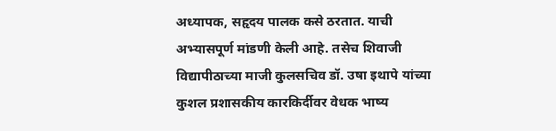अध्यापक, सहृदय पालक कसे ठरतात. याची अभ्यासपूर्ण मांडणी केली आहे. तसेच शिवाजी विद्यापीठाच्या माजी कुलसचिव डॉ. उषा इथापे यांच्या कुशल प्रशासकीय कारकिर्दीवर वेधक भाष्य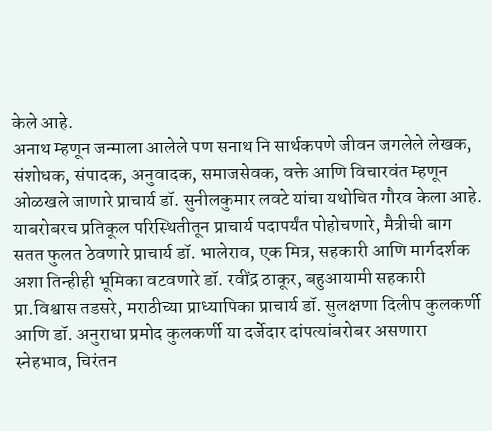केले आहे.
अनाथ म्हणून जन्माला आलेले पण सनाथ नि सार्थकपणे जीवन जगलेले लेखक, संशोधक, संपादक, अनुवादक, समाजसेवक, वक्ते आणि विचारवंत म्हणून ओळखले जाणारे प्राचार्य डॉ. सुनीलकुमार लवटे यांचा यथोचित गौरव केला आहे.
याबरोबरच प्रतिकूल परिस्थितीतून प्राचार्य पदापर्यंत पोहोचणारे, मैत्रीची बाग सतत फुलत ठेवणारे प्राचार्य डॉ. भालेराव, एक मित्र, सहकारी आणि मार्गदर्शक अशा तिन्हीही भूमिका वटवणारे डॉ. रवींद्र ठाकूर, बहुआयामी सहकारी प्रा.विश्वास तडसरे, मराठीच्या प्राध्यापिका प्राचार्य डॉ. सुलक्षणा दिलीप कुलकर्णी आणि डॉ. अनुराधा प्रमोद कुलकर्णी या दर्जेदार दांपत्यांबरोबर असणारा स्नेहभाव, चिरंतन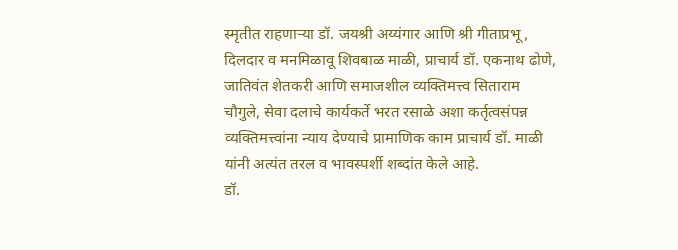स्मृतीत राहणाऱ्या डॉ. जयश्री अय्यंगार आणि श्री गीताप्रभू, दिलदार व मनमिळावू शिवबाळ माळी, प्राचार्य डॉ. एकनाथ ढोणे, जातिवंत शेतकरी आणि समाजशील व्यक्तिमत्त्व सिताराम चौगुले, सेवा दलाचे कार्यकर्ते भरत रसाळे अशा कर्तृत्वसंपन्न व्यक्तिमत्त्वांना न्याय देण्याचे प्रामाणिक काम प्राचार्य डॉ. माळी यांनी अत्यंत तरल व भावस्पर्शी शब्दांत केले आहे.
डॉ.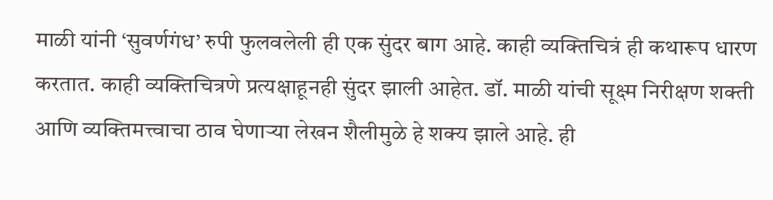माळी यांनी ‘सुवर्णगंध’ रुपी फुलवलेली ही एक सुंदर बाग आहे. काही व्यक्तिचित्रं ही कथारूप धारण करतात. काही व्यक्तिचित्रणे प्रत्यक्षाहूनही सुंदर झाली आहेत. डॉ. माळी यांची सूक्ष्म निरीक्षण शक्ती आणि व्यक्तिमत्त्वाचा ठाव घेणाऱ्या लेखन शैलीमुळे हे शक्य झाले आहे. ही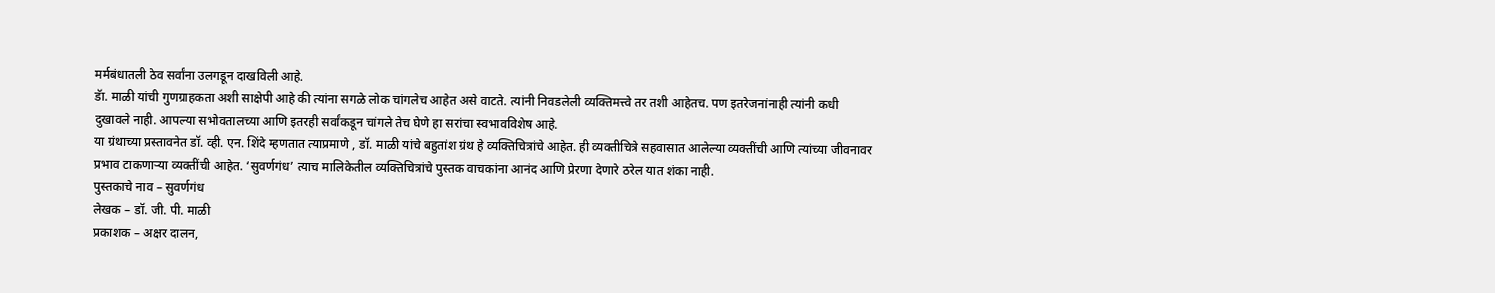मर्मबंधातली ठेव सर्वांना उलगडून दाखविली आहे.
डॅा. माळी यांची गुणग्राहकता अशी साक्षेपी आहे की त्यांना सगळे लोक चांगलेच आहेत असे वाटते. त्यांनी निवडलेली व्यक्तिमत्त्वे तर तशी आहेतच. पण इतरेजनांनाही त्यांनी कधी दुखावले नाही. आपल्या सभोवतालच्या आणि इतरही सर्वांकडून चांगले तेच घेणे हा सरांचा स्वभावविशेष आहे.
या ग्रंथाच्या प्रस्तावनेत डॉ. व्ही. एन. शिंदे म्हणतात त्याप्रमाणे , डॉ. माळी यांचे बहुतांश ग्रंथ हे व्यक्तिचित्रांचे आहेत. ही व्यक्तीचित्रे सहवासात आलेल्या व्यक्तींची आणि त्यांच्या जीवनावर प्रभाव टाकणाऱ्या व्यक्तींची आहेत. ‘सुवर्णगंध’ त्याच मालिकेतील व्यक्तिचित्रांचे पुस्तक वाचकांना आनंद आणि प्रेरणा देणारे ठरेल यात शंका नाही.
पुस्तकाचे नाव – सुवर्णगंध
लेखक – डॉ. जी. पी. माळी
प्रकाशक – अक्षर दालन,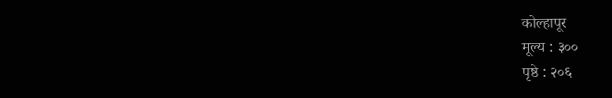कोल्हापूर
मूल्य : ३००
पृष्ठे : २०६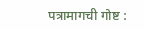पत्रामागची गोष्ट :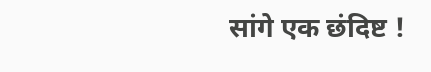सांगे एक छंदिष्ट !